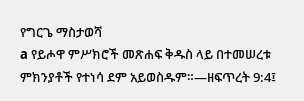የግርጌ ማስታወሻ
a የይሖዋ ምሥክሮች መጽሐፍ ቅዱስ ላይ በተመሠረቱ ምክንያቶች የተነሳ ደም አይወስዱም።—ዘፍጥረት 9:4፤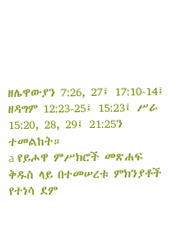ዘሌዋውያን 7:26, 27፤ 17:10-14፤ ዘዳግም 12:23-25፤ 15:23፤ ሥራ 15:20, 28, 29፤ 21:25ን ተመልከት።
a የይሖዋ ምሥክሮች መጽሐፍ ቅዱስ ላይ በተመሠረቱ ምክንያቶች የተነሳ ደም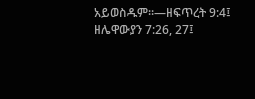አይወስዱም።—ዘፍጥረት 9:4፤ ዘሌዋውያን 7:26, 27፤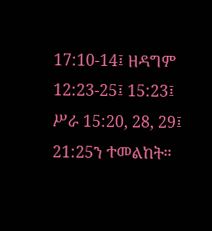17:10-14፤ ዘዳግም 12:23-25፤ 15:23፤ ሥራ 15:20, 28, 29፤ 21:25ን ተመልከት።